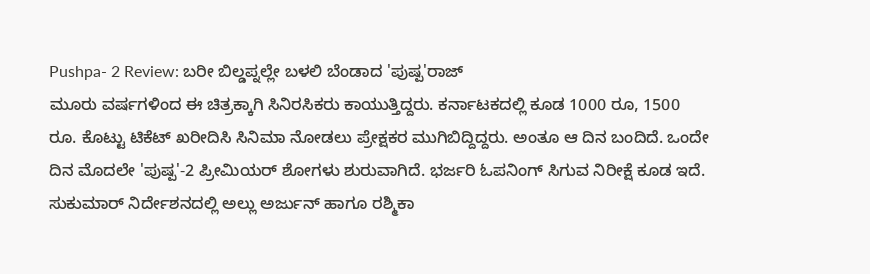Pushpa- 2 Review: ಬರೀ ಬಿಲ್ಡಪ್ನಲ್ಲೇ ಬಳಲಿ ಬೆಂಡಾದ 'ಪುಷ್ಪ'ರಾಜ್
ಮೂರು ವರ್ಷಗಳಿಂದ ಈ ಚಿತ್ರಕ್ಕಾಗಿ ಸಿನಿರಸಿಕರು ಕಾಯುತ್ತಿದ್ದರು. ಕರ್ನಾಟಕದಲ್ಲಿ ಕೂಡ 1000 ರೂ, 1500 ರೂ. ಕೊಟ್ಟು ಟಿಕೆಟ್ ಖರೀದಿಸಿ ಸಿನಿಮಾ ನೋಡಲು ಪ್ರೇಕ್ಷಕರ ಮುಗಿಬಿದ್ದಿದ್ದರು. ಅಂತೂ ಆ ದಿನ ಬಂದಿದೆ. ಒಂದೇ ದಿನ ಮೊದಲೇ 'ಪುಷ್ಪ'-2 ಪ್ರೀಮಿಯರ್ ಶೋಗಳು ಶುರುವಾಗಿದೆ. ಭರ್ಜರಿ ಓಪನಿಂಗ್ ಸಿಗುವ ನಿರೀಕ್ಷೆ ಕೂಡ ಇದೆ.
ಸುಕುಮಾರ್ ನಿರ್ದೇಶನದಲ್ಲಿ ಅಲ್ಲು ಅರ್ಜುನ್ ಹಾಗೂ ರಶ್ಮಿಕಾ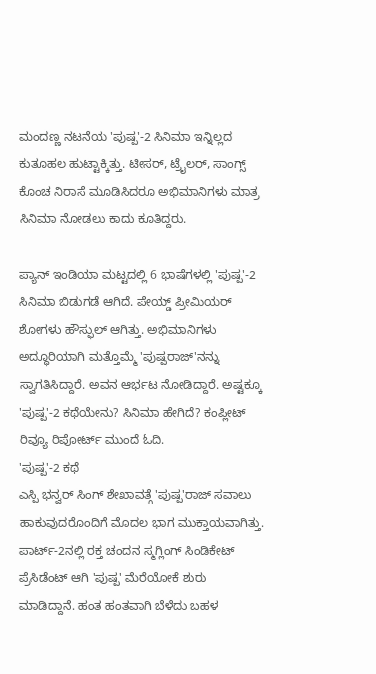ಮಂದಣ್ಣ ನಟನೆಯ 'ಪುಷ್ಪ'-2 ಸಿನಿಮಾ ಇನ್ನಿಲ್ಲದ ಕುತೂಹಲ ಹುಟ್ಟಾಕ್ಕಿತ್ತು. ಟೀಸರ್, ಟ್ರೈಲರ್, ಸಾಂಗ್ಸ್ ಕೊಂಚ ನಿರಾಸೆ ಮೂಡಿಸಿದರೂ ಅಭಿಮಾನಿಗಳು ಮಾತ್ರ ಸಿನಿಮಾ ನೋಡಲು ಕಾದು ಕೂತಿದ್ದರು.

ಪ್ಯಾನ್ ಇಂಡಿಯಾ ಮಟ್ಟದಲ್ಲಿ 6 ಭಾಷೆಗಳಲ್ಲಿ 'ಪುಷ್ಪ'-2 ಸಿನಿಮಾ ಬಿಡುಗಡೆ ಆಗಿದೆ. ಪೇಯ್ಡ್ ಪ್ರೀಮಿಯರ್ ಶೋಗಳು ಹೌಸ್ಫುಲ್ ಆಗಿತ್ತು. ಅಭಿಮಾನಿಗಳು ಅದ್ಧೂರಿಯಾಗಿ ಮತ್ತೊಮ್ಮೆ 'ಪುಷ್ಪರಾಜ್'ನನ್ನು ಸ್ವಾಗತಿಸಿದ್ದಾರೆ. ಅವನ ಆರ್ಭಟ ನೋಡಿದ್ದಾರೆ. ಅಷ್ಟಕ್ಕೂ 'ಪುಷ್ಪ'-2 ಕಥೆಯೇನು? ಸಿನಿಮಾ ಹೇಗಿದೆ? ಕಂಪ್ಲೀಟ್ ರಿವ್ಯೂ ರಿಪೋರ್ಟ್ ಮುಂದೆ ಓದಿ.
'ಪುಷ್ಪ'-2 ಕಥೆ
ಎಸ್ಪಿ ಭನ್ವರ್ ಸಿಂಗ್ ಶೇಖಾವತ್ಗೆ 'ಪುಷ್ಪ'ರಾಜ್ ಸವಾಲು ಹಾಕುವುದರೊಂದಿಗೆ ಮೊದಲ ಭಾಗ ಮುಕ್ತಾಯವಾಗಿತ್ತು. ಪಾರ್ಟ್-2ನಲ್ಲಿ ರಕ್ತ ಚಂದನ ಸ್ಮಗ್ಲಿಂಗ್ ಸಿಂಡಿಕೇಟ್ ಪ್ರೆಸಿಡೆಂಟ್ ಆಗಿ 'ಪುಷ್ಪ' ಮೆರೆಯೋಕೆ ಶುರು ಮಾಡಿದ್ದಾನೆ. ಹಂತ ಹಂತವಾಗಿ ಬೆಳೆದು ಬಹಳ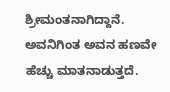ಶ್ರೀಮಂತನಾಗಿದ್ದಾನೆ. ಅವನಿಗಿಂತ ಅವನ ಹಣವೇ ಹೆಚ್ಚು ಮಾತನಾಡುತ್ತದೆ.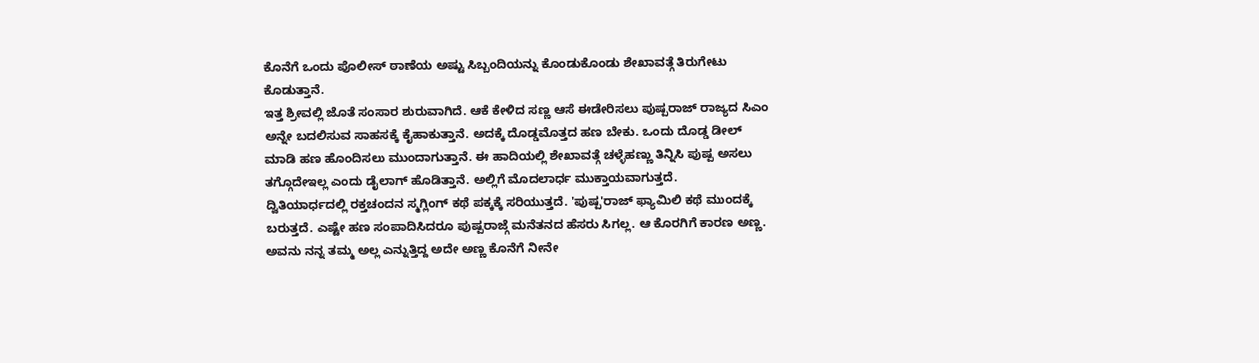ಕೊನೆಗೆ ಒಂದು ಪೊಲೀಸ್ ಠಾಣೆಯ ಅಷ್ಟು ಸಿಬ್ಬಂದಿಯನ್ನು ಕೊಂಡುಕೊಂಡು ಶೇಖಾವತ್ಗೆ ತಿರುಗೇಟು ಕೊಡುತ್ತಾನೆ.
ಇತ್ತ ಶ್ರೀವಲ್ಲಿ ಜೊತೆ ಸಂಸಾರ ಶುರುವಾಗಿದೆ. ಆಕೆ ಕೇಳಿದ ಸಣ್ಣ ಆಸೆ ಈಡೇರಿಸಲು ಪುಷ್ಪರಾಜ್ ರಾಜ್ಯದ ಸಿಎಂ ಅನ್ನೇ ಬದಲಿಸುವ ಸಾಹಸಕ್ಕೆ ಕೈಹಾಕುತ್ತಾನೆ. ಅದಕ್ಕೆ ದೊಡ್ಡಮೊತ್ತದ ಹಣ ಬೇಕು. ಒಂದು ದೊಡ್ಡ ಡೀಲ್ ಮಾಡಿ ಹಣ ಹೊಂದಿಸಲು ಮುಂದಾಗುತ್ತಾನೆ. ಈ ಹಾದಿಯಲ್ಲಿ ಶೇಖಾವತ್ಗೆ ಚಳ್ಳೆಹಣ್ಣು ತಿನ್ನಿಸಿ ಪುಷ್ಪ ಅಸಲು ತಗ್ಗೊದೇಇಲ್ಲ ಎಂದು ಡೈಲಾಗ್ ಹೊಡಿತ್ತಾನೆ. ಅಲ್ಲಿಗೆ ಮೊದಲಾರ್ಧ ಮುಕ್ತಾಯವಾಗುತ್ತದೆ.
ದ್ವಿತಿಯಾರ್ಧದಲ್ಲಿ ರಕ್ತಚಂದನ ಸ್ಮಗ್ಲಿಂಗ್ ಕಥೆ ಪಕ್ಕಕ್ಕೆ ಸರಿಯುತ್ತದೆ. 'ಪುಷ್ಪ'ರಾಜ್ ಫ್ಯಾಮಿಲಿ ಕಥೆ ಮುಂದಕ್ಕೆ ಬರುತ್ತದೆ. ಎಷ್ಟೇ ಹಣ ಸಂಪಾದಿಸಿದರೂ ಪುಷ್ಪರಾಜ್ಗೆ ಮನೆತನದ ಹೆಸರು ಸಿಗಲ್ಲ. ಆ ಕೊರಗಿಗೆ ಕಾರಣ ಅಣ್ಣ. ಅವನು ನನ್ನ ತಮ್ಮ ಅಲ್ಲ ಎನ್ನುತ್ತಿದ್ದ ಅದೇ ಅಣ್ಣ ಕೊನೆಗೆ ನೀನೇ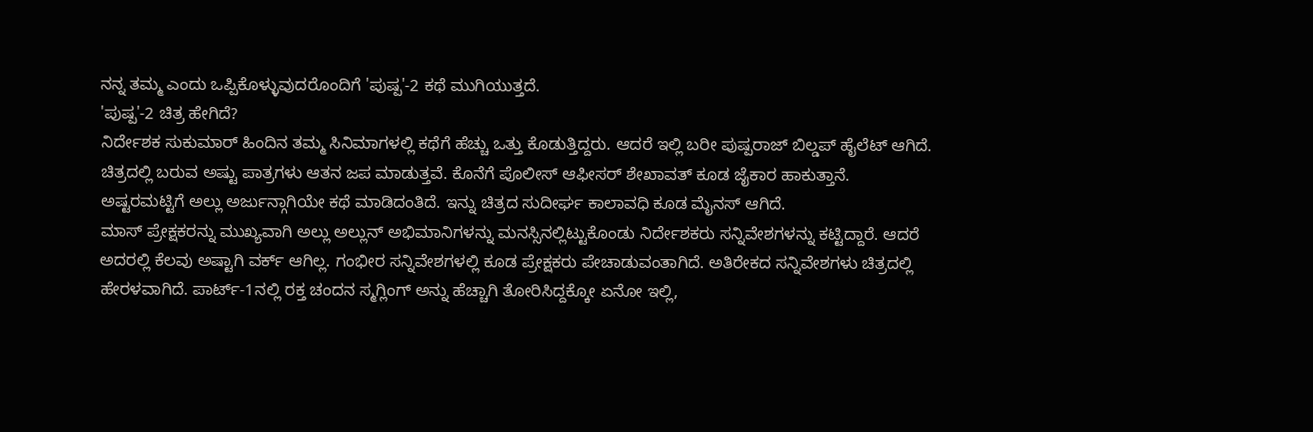ನನ್ನ ತಮ್ಮ ಎಂದು ಒಪ್ಪಿಕೊಳ್ಳುವುದರೊಂದಿಗೆ 'ಪುಷ್ಪ'-2 ಕಥೆ ಮುಗಿಯುತ್ತದೆ.
'ಪುಷ್ಪ'-2 ಚಿತ್ರ ಹೇಗಿದೆ?
ನಿರ್ದೇಶಕ ಸುಕುಮಾರ್ ಹಿಂದಿನ ತಮ್ಮ ಸಿನಿಮಾಗಳಲ್ಲಿ ಕಥೆಗೆ ಹೆಚ್ಚು ಒತ್ತು ಕೊಡುತ್ತಿದ್ದರು. ಆದರೆ ಇಲ್ಲಿ ಬರೀ ಪುಷ್ಪರಾಜ್ ಬಿಲ್ಡಪ್ ಹೈಲೆಟ್ ಆಗಿದೆ. ಚಿತ್ರದಲ್ಲಿ ಬರುವ ಅಷ್ಟು ಪಾತ್ರಗಳು ಆತನ ಜಪ ಮಾಡುತ್ತವೆ. ಕೊನೆಗೆ ಪೊಲೀಸ್ ಆಫೀಸರ್ ಶೇಖಾವತ್ ಕೂಡ ಜೈಕಾರ ಹಾಕುತ್ತಾನೆ. ಅಷ್ಟರಮಟ್ಟಿಗೆ ಅಲ್ಲು ಅರ್ಜುನ್ಗಾಗಿಯೇ ಕಥೆ ಮಾಡಿದಂತಿದೆ. ಇನ್ನು ಚಿತ್ರದ ಸುದೀರ್ಘ ಕಾಲಾವಧಿ ಕೂಡ ಮೈನಸ್ ಆಗಿದೆ.
ಮಾಸ್ ಪ್ರೇಕ್ಷಕರನ್ನು ಮುಖ್ಯವಾಗಿ ಅಲ್ಲು ಅಲ್ಲುನ್ ಅಭಿಮಾನಿಗಳನ್ನು ಮನಸ್ಸಿನಲ್ಲಿಟ್ಟುಕೊಂಡು ನಿರ್ದೇಶಕರು ಸನ್ನಿವೇಶಗಳನ್ನು ಕಟ್ಟಿದ್ದಾರೆ. ಆದರೆ ಅದರಲ್ಲಿ ಕೆಲವು ಅಷ್ಟಾಗಿ ವರ್ಕ್ ಆಗಿಲ್ಲ. ಗಂಭೀರ ಸನ್ನಿವೇಶಗಳಲ್ಲಿ ಕೂಡ ಪ್ರೇಕ್ಷಕರು ಪೇಚಾಡುವಂತಾಗಿದೆ. ಅತಿರೇಕದ ಸನ್ನಿವೇಶಗಳು ಚಿತ್ರದಲ್ಲಿ ಹೇರಳವಾಗಿದೆ. ಪಾರ್ಟ್-1ನಲ್ಲಿ ರಕ್ತ ಚಂದನ ಸ್ಮಗ್ಲಿಂಗ್ ಅನ್ನು ಹೆಚ್ಚಾಗಿ ತೋರಿಸಿದ್ದಕ್ಕೋ ಏನೋ ಇಲ್ಲಿ,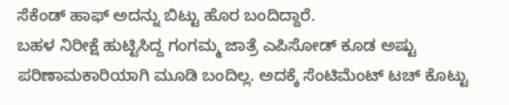ಸೆಕೆಂಡ್ ಹಾಫ್ ಅದನ್ನು ಬಿಟ್ಟು ಹೊರ ಬಂದಿದ್ದಾರೆ.
ಬಹಳ ನಿರೀಕ್ಷೆ ಹುಟ್ಟಿಸಿದ್ದ ಗಂಗಮ್ಮ ಜಾತ್ರೆ ಎಪಿಸೋಡ್ ಕೂಡ ಅಷ್ಟು ಪರಿಣಾಮಕಾರಿಯಾಗಿ ಮೂಡಿ ಬಂದಿಲ್ಲ. ಅದಕ್ಕೆ ಸೆಂಟಿಮೆಂಟ್ ಟಚ್ ಕೊಟ್ಟು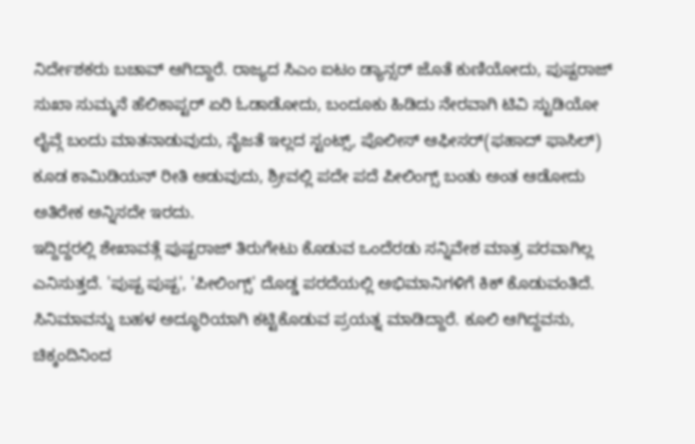ನಿರ್ದೇಶಕರು ಬಚಾವ್ ಆಗಿದ್ದಾರೆ. ರಾಜ್ಯದ ಸಿಎಂ ಐಟಂ ಡ್ಯಾನ್ಸರ್ ಜೊತೆ ಕುಣಿಯೋದು, ಪುಷ್ಪರಾಜ್ ಸುಖಾ ಸುಮ್ಮನೆ ಹೆಲಿಕಾಪ್ಟರ್ ಏರಿ ಓಡಾಡೋದು, ಬಂದೂಕು ಹಿಡಿದು ನೇರವಾಗಿ ಟಿವಿ ಸ್ಟುಡಿಯೋ ಲೈವ್ಗೆ ಬಂದು ಮಾತನಾಡುವುದು, ನೈಜತೆ ಇಲ್ಲದ ಸ್ಟಂಟ್ಸ್, ಪೊಲೀಸ್ ಆಫೀಸರ್(ಫಹಾದ್ ಫಾಸಿಲ್) ಕೂಡ ಕಾಮಿಡಿಯನ್ ರೀತಿ ಆಡುವುದು, ಶ್ರೀವಲ್ಲಿ ಪದೇ ಪದೆ ಪೀಲಿಂಗ್ಸ್ ಬಂತು ಅಂತ ಆಡೋದು ಅತಿರೇಕ ಅನ್ನಿಸದೇ ಇರದು.
ಇದ್ದಿದ್ದರಲ್ಲಿ ಶೇಖಾವತ್ಗೆ ಪುಷ್ಪರಾಜ್ ತಿರುಗೇಟು ಕೊಡುವ ಒಂದೆರಡು ಸನ್ನಿವೇಶ ಮಾತ್ರ ಪರವಾಗಿಲ್ಲ ಎನಿಸುತ್ತದೆ. 'ಪುಷ್ಪ ಪುಷ್ಪ', 'ಪೀಲಿಂಗ್ಸ್' ದೊಡ್ಡ ಪರದೆಯಲ್ಲಿ ಅಭಿಮಾನಿಗಳಿಗೆ ಕಿಕ್ ಕೊಡುವಂತಿದೆ. ಸಿನಿಮಾವನ್ನು ಬಹಳ ಅದ್ಧೂರಿಯಾಗಿ ಕಟ್ಟಿಕೊಡುವ ಪ್ರಯತ್ನ ಮಾಡಿದ್ದಾರೆ. ಕೂಲಿ ಆಗಿದ್ದವನು, ಚಿಕ್ಕಂದಿನಿಂದ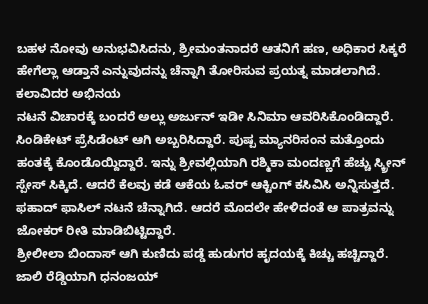ಬಹಳ ನೋವು ಅನುಭವಿಸಿದನು, ಶ್ರೀಮಂತನಾದರೆ ಆತನಿಗೆ ಹಣ, ಅಧಿಕಾರ ಸಿಕ್ಕರೆ ಹೇಗೆಲ್ಲಾ ಆಡ್ತಾನೆ ಎನ್ನುವುದನ್ನು ಚೆನ್ನಾಗಿ ತೋರಿಸುವ ಪ್ರಯತ್ನ ಮಾಡಲಾಗಿದೆ.
ಕಲಾವಿದರ ಅಭಿನಯ
ನಟನೆ ವಿಚಾರಕ್ಕೆ ಬಂದರೆ ಅಲ್ಲು ಅರ್ಜುನ್ ಇಡೀ ಸಿನಿಮಾ ಆವರಿಸಿಕೊಂಡಿದ್ದಾರೆ. ಸಿಂಡಿಕೇಟ್ ಪ್ರೆಸಿಡೆಂಟ್ ಆಗಿ ಅಬ್ಬರಿಸಿದ್ದಾರೆ. ಪುಷ್ಪ ಮ್ಯಾನರಿಸಂನ ಮತ್ತೊಂದು ಹಂತಕ್ಕೆ ಕೊಂಡೊಯ್ದಿದ್ದಾರೆ. ಇನ್ನು ಶ್ರೀವಲ್ಲಿಯಾಗಿ ರಶ್ಮಿಕಾ ಮಂದಣ್ಣಗೆ ಹೆಚ್ಚು ಸ್ಕ್ರೀನ್ ಸ್ಪೇಸ್ ಸಿಕ್ಕಿದೆ. ಆದರೆ ಕೆಲವು ಕಡೆ ಆಕೆಯ ಓವರ್ ಆಕ್ಟಿಂಗ್ ಕಸಿವಿಸಿ ಅನ್ನಿಸುತ್ತದೆ. ಫಹಾದ್ ಫಾಸಿಲ್ ನಟನೆ ಚೆನ್ನಾಗಿದೆ. ಆದರೆ ಮೊದಲೇ ಹೇಳಿದಂತೆ ಆ ಪಾತ್ರವನ್ನು ಜೋಕರ್ ರೀತಿ ಮಾಡಿಬಿಟ್ಟಿದ್ದಾರೆ.
ಶ್ರೀಲೀಲಾ ಬಿಂದಾಸ್ ಆಗಿ ಕುಣಿದು ಪಡ್ಡೆ ಹುಡುಗರ ಹೃದಯಕ್ಕೆ ಕಿಚ್ಚು ಹಚ್ಚಿದ್ದಾರೆ. ಜಾಲಿ ರೆಡ್ಡಿಯಾಗಿ ಧನಂಜಯ್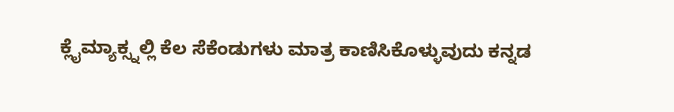ಕ್ಲೈಮ್ಯಾಕ್ಸ್ನಲ್ಲಿ ಕೆಲ ಸೆಕೆಂಡುಗಳು ಮಾತ್ರ ಕಾಣಿಸಿಕೊಳ್ಳುವುದು ಕನ್ನಡ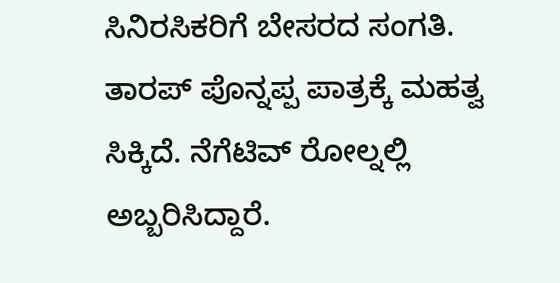ಸಿನಿರಸಿಕರಿಗೆ ಬೇಸರದ ಸಂಗತಿ. ತಾರಪ್ ಪೊನ್ನಪ್ಪ ಪಾತ್ರಕ್ಕೆ ಮಹತ್ವ ಸಿಕ್ಕಿದೆ. ನೆಗೆಟಿವ್ ರೋಲ್ನಲ್ಲಿ ಅಬ್ಬರಿಸಿದ್ದಾರೆ.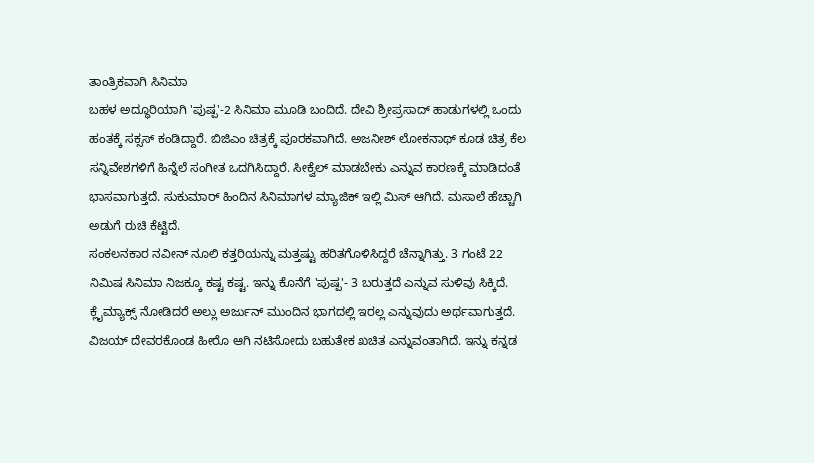ತಾಂತ್ರಿಕವಾಗಿ ಸಿನಿಮಾ
ಬಹಳ ಅದ್ಧೂರಿಯಾಗಿ 'ಪುಷ್ಪ'-2 ಸಿನಿಮಾ ಮೂಡಿ ಬಂದಿದೆ. ದೇವಿ ಶ್ರೀಪ್ರಸಾದ್ ಹಾಡುಗಳಲ್ಲಿ ಒಂದು ಹಂತಕ್ಕೆ ಸಕ್ಸಸ್ ಕಂಡಿದ್ದಾರೆ. ಬಿಜಿಎಂ ಚಿತ್ರಕ್ಕೆ ಪೂರಕವಾಗಿದೆ. ಅಜನೀಶ್ ಲೋಕನಾಥ್ ಕೂಡ ಚಿತ್ರ ಕೆಲ ಸನ್ನಿವೇಶಗಳಿಗೆ ಹಿನ್ನೆಲೆ ಸಂಗೀತ ಒದಗಿಸಿದ್ದಾರೆ. ಸೀಕ್ವೆಲ್ ಮಾಡಬೇಕು ಎನ್ನುವ ಕಾರಣಕ್ಕೆ ಮಾಡಿದಂತೆ ಭಾಸವಾಗುತ್ತದೆ. ಸುಕುಮಾರ್ ಹಿಂದಿನ ಸಿನಿಮಾಗಳ ಮ್ಯಾಜಿಕ್ ಇಲ್ಲಿ ಮಿಸ್ ಆಗಿದೆ. ಮಸಾಲೆ ಹೆಚ್ಚಾಗಿ ಅಡುಗೆ ರುಚಿ ಕೆಟ್ಟಿದೆ.
ಸಂಕಲನಕಾರ ನವೀನ್ ನೂಲಿ ಕತ್ತರಿಯನ್ನು ಮತ್ತಷ್ಟು ಹರಿತಗೊಳಿಸಿದ್ದರೆ ಚೆನ್ನಾಗಿತ್ತು. 3 ಗಂಟೆ 22 ನಿಮಿಷ ಸಿನಿಮಾ ನಿಜಕ್ಕೂ ಕಷ್ಟ ಕಷ್ಟ. ಇನ್ನು ಕೊನೆಗೆ 'ಪುಷ್ಪ'- 3 ಬರುತ್ತದೆ ಎನ್ನುವ ಸುಳಿವು ಸಿಕ್ಕಿದೆ. ಕ್ಲೈಮ್ಯಾಕ್ಸ್ ನೋಡಿದರೆ ಅಲ್ಲು ಅರ್ಜುನ್ ಮುಂದಿನ ಭಾಗದಲ್ಲಿ ಇರಲ್ಲ ಎನ್ನುವುದು ಅರ್ಥವಾಗುತ್ತದೆ. ವಿಜಯ್ ದೇವರಕೊಂಡ ಹೀರೊ ಆಗಿ ನಟಿಸೋದು ಬಹುತೇಕ ಖಚಿತ ಎನ್ನುವಂತಾಗಿದೆ. ಇನ್ನು ಕನ್ನಡ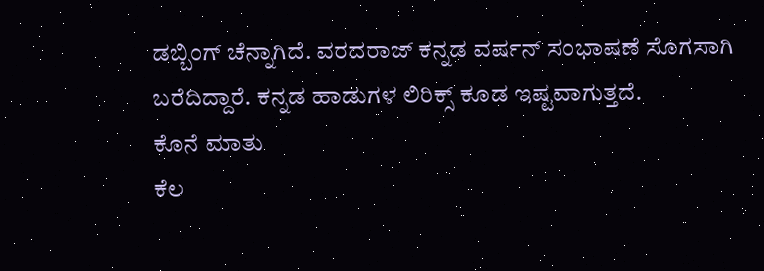ಡಬ್ಬಿಂಗ್ ಚೆನ್ನಾಗಿದೆ. ವರದರಾಜ್ ಕನ್ನಡ ವರ್ಷನ್ ಸಂಭಾಷಣೆ ಸೊಗಸಾಗಿ ಬರೆದಿದ್ದಾರೆ. ಕನ್ನಡ ಹಾಡುಗಳ ಲಿರಿಕ್ಸ್ ಕೂಡ ಇಷ್ಟವಾಗುತ್ತದೆ.
ಕೊನೆ ಮಾತು
ಕೆಲ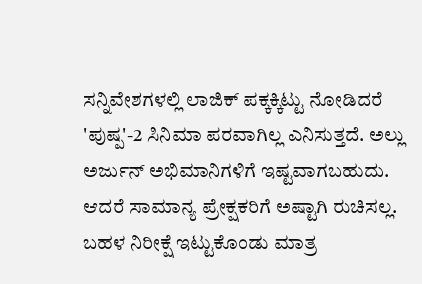ಸನ್ನಿವೇಶಗಳಲ್ಲಿ ಲಾಜಿಕ್ ಪಕ್ಕಕ್ಕಿಟ್ಟು ನೋಡಿದರೆ 'ಪುಷ್ಪ'-2 ಸಿನಿಮಾ ಪರವಾಗಿಲ್ಲ ಎನಿಸುತ್ತದೆ. ಅಲ್ಲು ಅರ್ಜುನ್ ಅಭಿಮಾನಿಗಳಿಗೆ ಇಷ್ಟವಾಗಬಹುದು. ಆದರೆ ಸಾಮಾನ್ಯ ಪ್ರೇಕ್ಷಕರಿಗೆ ಅಷ್ಟಾಗಿ ರುಚಿಸಲ್ಲ. ಬಹಳ ನಿರೀಕ್ಷೆ ಇಟ್ಟುಕೊಂಡು ಮಾತ್ರ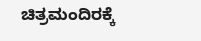ಚಿತ್ರಮಂದಿರಕ್ಕೆ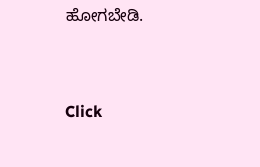ಹೋಗಬೇಡಿ.


Click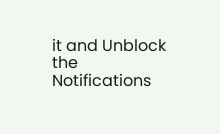it and Unblock the Notifications